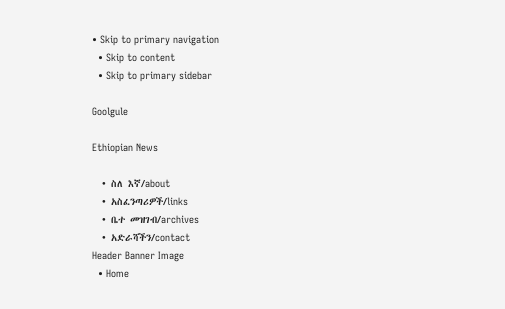• Skip to primary navigation
  • Skip to content
  • Skip to primary sidebar

Goolgule

Ethiopian News

  • ስለ እኛ/about
  • አስፈንጣሪዎች/links
  • ቤተ መዝገብ/archives
  • አድራሻችን/contact
Header Banner Image
  • Home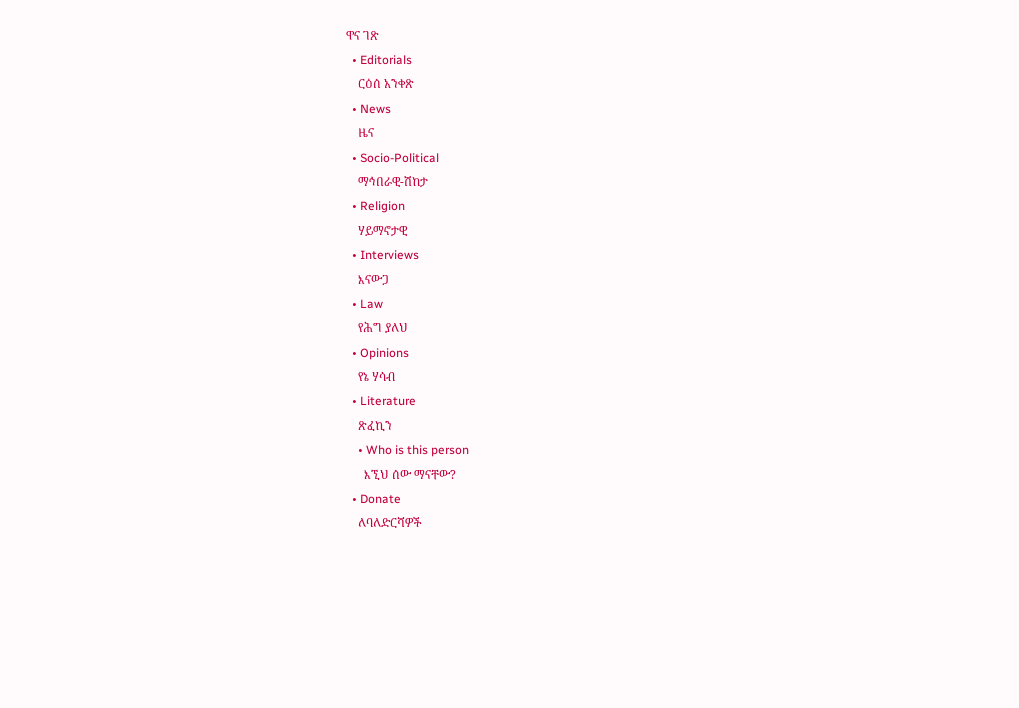ዋና ገጽ
  • Editorials
    ርዕሰ አንቀጽ
  • News
    ዜና
  • Socio-Political
    ማኅበራዊ-ሽከታ
  • Religion
    ሃይማኖታዊ
  • Interviews
    እናውጋ
  • Law
    የሕግ ያለህ
  • Opinions
    የኔ ሃሳብ
  • Literature
    ጽፈኪን
    • Who is this person
      እኚህ ሰው ማናቸው?
  • Donate
    ለባለድርሻዎች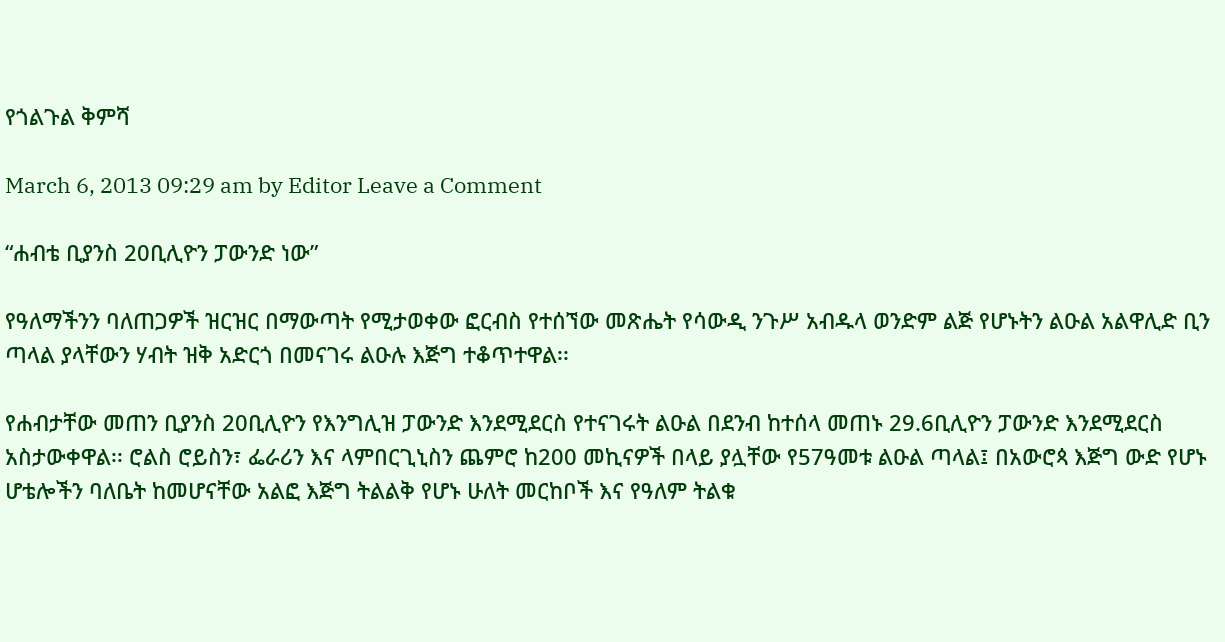የጎልጉል ቅምሻ

March 6, 2013 09:29 am by Editor Leave a Comment

“ሐብቴ ቢያንስ 20ቢሊዮን ፓውንድ ነው”

የዓለማችንን ባለጠጋዎች ዝርዝር በማውጣት የሚታወቀው ፎርብስ የተሰኘው መጽሔት የሳውዲ ንጉሥ አብዱላ ወንድም ልጅ የሆኑትን ልዑል አልዋሊድ ቢን ጣላል ያላቸውን ሃብት ዝቅ አድርጎ በመናገሩ ልዑሉ እጅግ ተቆጥተዋል፡፡

የሐብታቸው መጠን ቢያንስ 20ቢሊዮን የእንግሊዝ ፓውንድ እንደሚደርስ የተናገሩት ልዑል በደንብ ከተሰላ መጠኑ 29.6ቢሊዮን ፓውንድ እንደሚደርስ አስታውቀዋል፡፡ ሮልስ ሮይስን፣ ፌራሪን እና ላምበርጊኒስን ጨምሮ ከ200 መኪናዎች በላይ ያሏቸው የ57ዓመቱ ልዑል ጣላል፤ በአውሮጳ እጅግ ውድ የሆኑ ሆቴሎችን ባለቤት ከመሆናቸው አልፎ እጅግ ትልልቅ የሆኑ ሁለት መርከቦች እና የዓለም ትልቁ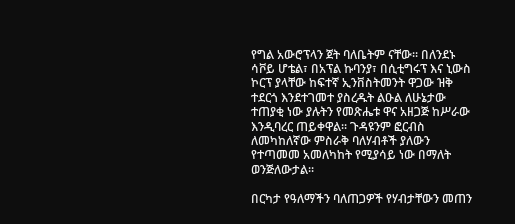የግል አውሮፕላን ጀት ባለቤትም ናቸው፡፡ በለንደኑ ሳቮይ ሆቴል፣ በአፕል ኩባንያ፣ በሲቲግሩፕ እና ኒውስ ኮርፕ ያላቸው ከፍተኛ ኢንቨስትመንት ዋጋው ዝቅ ተደርጎ እንደተገመተ ያስረዱት ልዑል ለሁኔታው ተጠያቂ ነው ያሉትን የመጽሔቱ ዋና አዘጋጅ ከሥራው እንዲባረር ጠይቀዋል፡፡ ጉዳዩንም ፎርብስ ለመካከለኛው ምስራቅ ባለሃብቶች ያለውን የተጣመመ አመለካከት የሚያሳይ ነው በማለት ወንጅለውታል፡፡

በርካታ የዓለማችን ባለጠጋዎች የሃብታቸውን መጠን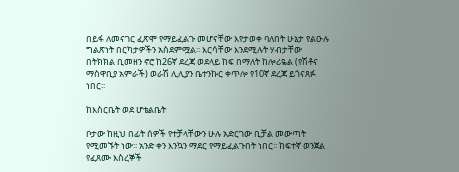በይፋ ለመናገር ፈጽሞ የማይፈልጉ መሆናቸው እየታወቀ ባለበት ሁኔታ የልዑሉ ግልጽነት በርካታዎችን አስደምሟል፡፡ እርሳቸው እንደሚሉት ሃብታቸው በትክክል ቢመዘን ኖሮ ከ26ኛ ደረጃ ወደላይ ከፍ በማለት ከሎሪዬል (የሽቶና ማስዋቢያ አምራች) ወራሽ ሊሊያን ቤተንኩር ቀጥሎ የ10ኛ ደረጃ ይጎናጸፉ ነበር፡፡

ከእስርቤት ወደ ሆቴልቤት

ቦታው ከዚህ በፊት ሰዎች የተቻላቸውን ሁሉ አድርገው ቢቻል መውጣት የሚመኙት ነው፡፡ አንድ ቀን እንኳን ማደር የማይፈልጉበት ነበር፡፡ ከፍተኛ ወንጀል የፈጸሙ እስረኞች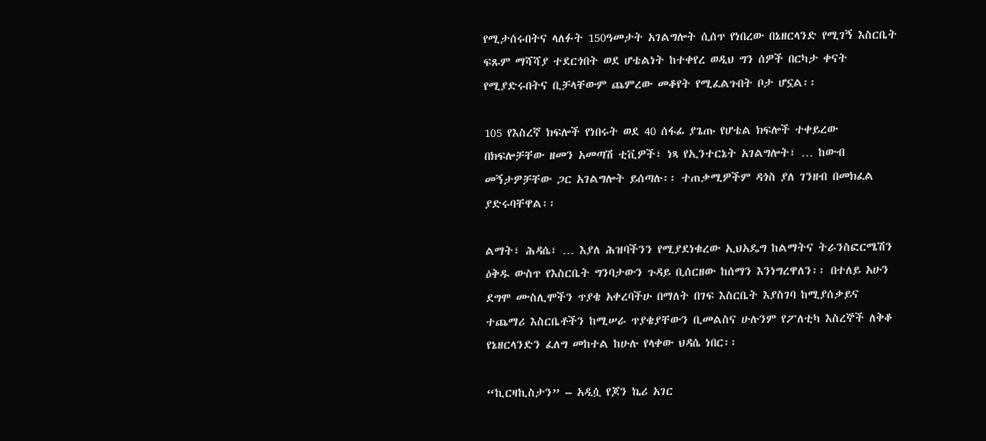የሚታሰሩበትና ላለፉት 150ዓመታት አገልግሎት ሲሰጥ የነበረው በኔዘርላንድ የሚገኝ እስርቤት ፍጹም ማሻሻያ ተደርጎበት ወደ ሆቴልነት ከተቀየረ ወዲህ ግን ሰዎች በርካታ ቀናት የሚያድሩበትና ቢቻላቸውም ጨምረው መቆየት የሚፈልጉበት ቦታ ሆኗል፡፡

105 የእስረኛ ክፍሎች የነበሩት ወደ 40 ሰፋፊ ያጌጡ የሆቴል ክፍሎች ተቀይረው በክፍሎቻቸው ዘመን አመጣሽ ቲቪዎች፣ ነጻ የኢንተርኔት አገልግሎት፣ … ከውብ መኝታዎቻቸው ጋር አገልግሎት ይሰጣሉ፡፡ ተጠቃሚዎችም ዳጎስ ያለ ገንዘብ በመክፈል ያድሩባቸዋል፡፡

ልማት፣ ሕዳሴ፣ … እያለ ሕዝባችንን የሚያደነቁረው ኢህአዴግ ከልማትና ትራንስፎርሜሽን ዕቅዱ ውስጥ የእስርቤት ግንባታውን ጉዳይ ቢሰርዘው ከሰማን እንነግረዋለን፡፡ በተለይ አሁን ደግሞ ሙስሊሞችን ጥያቄ አቀረባችሁ በማለት በገፍ እስርቤት እያስገባ ከሚያሰቃይና ተጨማሪ እስርቤቶችን ከሚሠራ ጥያቄያቸውን ቢመልስና ሁሉንም የፖለቲካ እስረኞች ለቅቆ የኔዘርላንድን ፈለግ መከተል ከሁሉ የላቀው ህዳሴ ነበር፡፡

“ኪርዛኪስታን” – አዲሷ የጆን ኬሪ አገር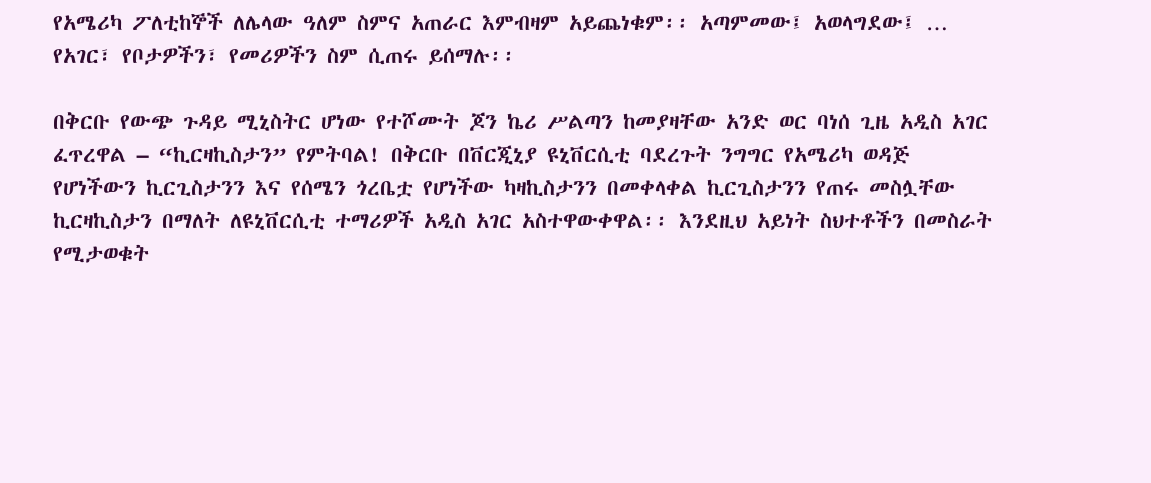የአሜሪካ ፖለቲከኞች ለሌላው ዓለም ስምና አጠራር እምብዛም አይጨነቁም፡፡ አጣምመው፤ አወላግደው፤ … የአገር፣ የቦታዎችን፣ የመሪዎችን ስም ሲጠሩ ይሰማሉ፡፡

በቅርቡ የውጭ ጉዳይ ሚኒስትር ሆነው የተሾሙት ጆን ኬሪ ሥልጣን ከመያዛቸው አንድ ወር ባነሰ ጊዜ አዲስ አገር ፈጥረዋል – “ኪርዛኪስታን” የምትባል! በቅርቡ በቨርጂኒያ ዩኒቨርሲቲ ባደረጉት ንግግር የአሜሪካ ወዳጅ የሆነችውን ኪርጊስታንን እና የሰሜን ጎረቤቷ የሆነችው ካዛኪስታንን በመቀላቀል ኪርጊስታንን የጠሩ መስሏቸው ኪርዛኪስታን በማለት ለዩኒቨርሲቲ ተማሪዎች አዲስ አገር አስተዋውቀዋል፡፡ እንደዚህ አይነት ስህተቶችን በመስራት የሚታወቁት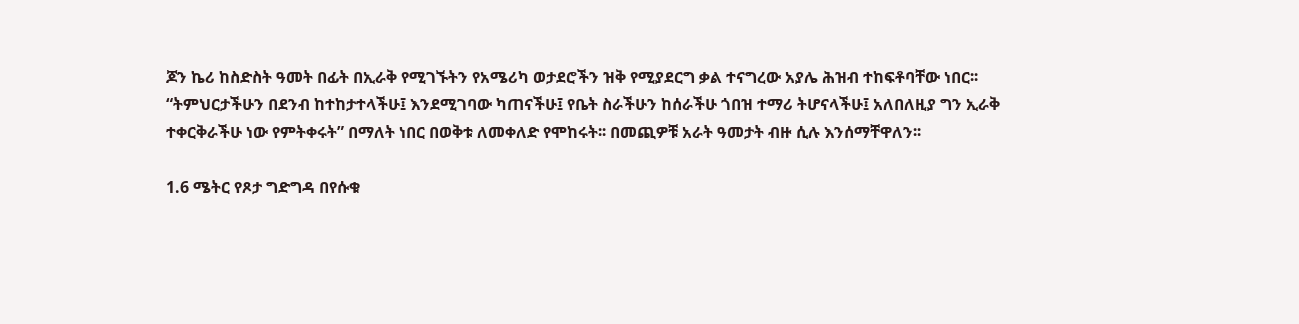ጆን ኬሪ ከስድስት ዓመት በፊት በኢራቅ የሚገኙትን የአሜሪካ ወታደሮችን ዝቅ የሚያደርግ ቃል ተናግረው አያሌ ሕዝብ ተከፍቶባቸው ነበር፡፡ “ትምህርታችሁን በደንብ ከተከታተላችሁ፤ እንደሚገባው ካጠናችሁ፤ የቤት ስራችሁን ከሰራችሁ ጎበዝ ተማሪ ትሆናላችሁ፤ አለበለዚያ ግን ኢራቅ ተቀርቅራችሁ ነው የምትቀሩት” በማለት ነበር በወቅቱ ለመቀለድ የሞከሩት፡፡ በመጪዎቹ አራት ዓመታት ብዙ ሲሉ እንሰማቸዋለን፡፡

1.6 ሜትር የጾታ ግድግዳ በየሱቁ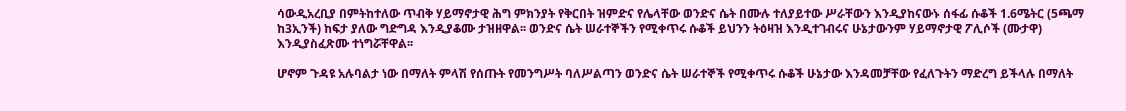ሳውዲአረቢያ በምትከተለው ጥብቅ ሃይማኖታዊ ሕግ ምክንያት የቅርበት ዝምድና የሌላቸው ወንድና ሴት በሙሉ ተለያይተው ሥራቸውን እንዲያከናውኑ ሰፋፊ ሱቆች 1.6ሜትር (5ጫማ ከ3ኢንች) ከፍታ ያለው ግድግዳ እንዲያቆሙ ታዝዘዋል፡፡ ወንድና ሴት ሠራተኞችን የሚቀጥሩ ሱቆች ይህንን ትዕዛዝ እንዲተገብሩና ሁኔታውንም ሃይማኖታዊ ፖሊሶች (ሙታዋ) እንዲያስፈጽሙ ተነግሯቸዋል፡፡

ሆኖም ጉዳዩ አሉባልታ ነው በማለት ምላሽ የሰጡት የመንግሥት ባለሥልጣን ወንድና ሴት ሠራተኞች የሚቀጥሩ ሱቆች ሁኔታው እንዳመቻቸው የፈለጉትን ማድረግ ይችላሉ በማለት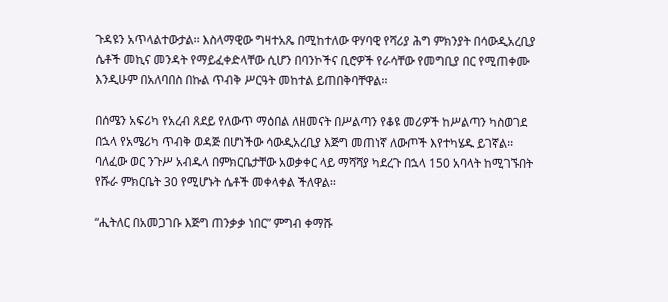ጉዳዩን አጥላልተውታል፡፡ እስላማዊው ግዛተአጼ በሚከተለው ዋሃባዊ የሻሪያ ሕግ ምክንያት በሳውዲአረቢያ ሴቶች መኪና መንዳት የማይፈቀድላቸው ሲሆን በባንኮችና ቢሮዎች የራሳቸው የመግቢያ በር የሚጠቀሙ እንዲሁም በአለባበስ በኩል ጥብቅ ሥርዓት መከተል ይጠበቅባቸዋል፡፡

በሰሜን አፍሪካ የአረብ ጸደይ የለውጥ ማዕበል ለዘመናት በሥልጣን የቆዩ መሪዎች ከሥልጣን ካስወገደ በኋላ የአሜሪካ ጥብቅ ወዳጅ በሆነችው ሳውዲአረቢያ እጅግ መጠነኛ ለውጦች እየተካሄዱ ይገኛል፡፡ ባለፈው ወር ንጉሥ አብዱላ በምክርቤታቸው አወቃቀር ላይ ማሻሻያ ካደረጉ በኋላ 150 አባላት ከሚገኙበት የሹራ ምክርቤት 30 የሚሆኑት ሴቶች መቀላቀል ችለዋል፡፡

“ሒትለር በአመጋገቡ እጅግ ጠንቃቃ ነበር” ምግብ ቀማሹ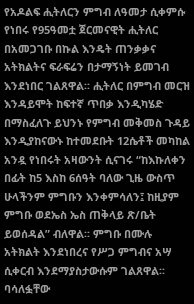የአዶልፍ ሒትለርን ምግብ ለዓመታ ሲቀምሱ የነበሩ የ95ዓመቷ ጀርመናዊት ሒትለር በአመጋገቡ በኩል እንዴት ጠንቃቃና አትክልትና ፍራፍሬን በታማኝነት ይመገብ እንደነበር ገልጸዋል፡፡ ሒትለር በምግብ መርዝ እንዳይሞት ከፍተኛ ጥበቃ እንዲካሄድ በማስፈለጉ ይህንኑ የምግብ መቅመስ ጉዳይ እንዲያከናውኑ ከተመደቡት 12ሴቶች መካከል አንዷ የነበሩት አዛውንት ሲናገሩ “ከእኩለቀን በፊት ከ5 እስከ 6ሰዓት ባለው ጊዜ ውስጥ ሁላችንም ምግቡን እንቀምሳለን፤ ከዚያም ምግቡ ወደኤስ ኤስ ጠቅላይ ጽ/ቤት ይወሰዳል” ብለዋል፡፡ ምግቡ በሙሉ አትክልት እንደነበረና የሥጋ ምግብና አሣ ሲቀርብ እንደማያስታውሱም ገልጸዋል፡፡ ባሳለፏቸው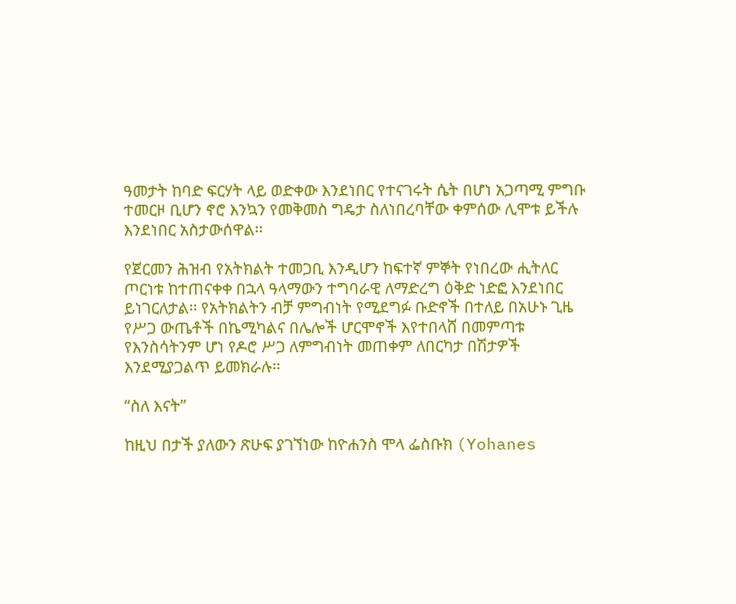ዓመታት ከባድ ፍርሃት ላይ ወድቀው እንደነበር የተናገሩት ሴት በሆነ አጋጣሚ ምግቡ ተመርዞ ቢሆን ኖሮ እንኳን የመቅመስ ግዴታ ስለነበረባቸው ቀምሰው ሊሞቱ ይችሉ እንደነበር አስታውሰዋል፡፡

የጀርመን ሕዝብ የአትክልት ተመጋቢ እንዲሆን ከፍተኛ ምኞት የነበረው ሒትለር ጦርነቱ ከተጠናቀቀ በኋላ ዓላማውን ተግባራዊ ለማድረግ ዕቅድ ነድፎ እንደነበር ይነገርለታል፡፡ የአትክልትን ብቻ ምግብነት የሚደግፉ ቡድኖች በተለይ በአሁኑ ጊዜ የሥጋ ውጤቶች በኬሚካልና በሌሎች ሆርሞኖች እየተበላሸ በመምጣቱ የእንስሳትንም ሆነ የዶሮ ሥጋ ለምግብነት መጠቀም ለበርካታ በሽታዎች እንደሚያጋልጥ ይመክራሉ፡፡

“ስለ እናት”

ከዚህ በታች ያለውን ጽሁፍ ያገኘነው ከዮሐንስ ሞላ ፌስቡክ (Yohanes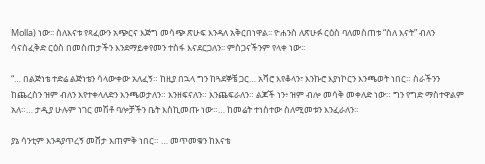Molla) ነው፡፡ ስለእናቱ የጻፈውን አጭርና እጅግ መሳጭ ጽሁፍ እንዳለ አቅርበነዋል፡፡ ዮሐንስ ለጽሁፉ ርዕስ ባለመስጠቱ “ስለ እናት” ብለን ሳናስፈቅድ ርዕስ በመስጠታችን እንደማይቀየመን ተስፋ እናደርጋለን፡፡ ምስጋናችንም የላቀ ነው፡፡

“… በልጅነቴ ተድሬ ልጅነቴን ሳላውቀው አለፈኝ። ከዚያ በኋላ ግን ከጓደኞቼ ጋር… አሻሮ እየቆላን፣ እንኩሮ እያነኮርን እንጫወት ነበር። ስራችንን ከጨረስን ዝም ብለን እየተቀላለድን እንጫወታለን። እንዘፍናለን። እንጨፍራለን። ልጆች ነን፥ ዝም ብሎ መሳቅ መቀለድ ነው። ግን የግድ ማስተዋልም አለ።… ታዲያ ሁሉም ነገር መሽቶ ባሎቻችን ቤት እስኪመጡ ነው።… ከመሬት ተነስተው ስለሚመቱን እንፈራለን።

ያኔ ሳንቲም እንዳያጥረኝ መሸታ እጠምቅ ነበር። … መጥመቁን ከእናቴ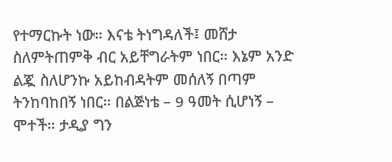የተማርኩት ነው። እናቴ ትነግዳለች፤ መሸታ ስለምትጠምቅ ብር አይቸግራትም ነበር። እኔም አንድ ልጇ ስለሆንኩ አይከብዳትም መሰለኝ በጣም ትንከባከበኝ ነበር። በልጅነቴ – 9 ዓመት ሲሆነኝ – ሞተች። ታዲያ ግን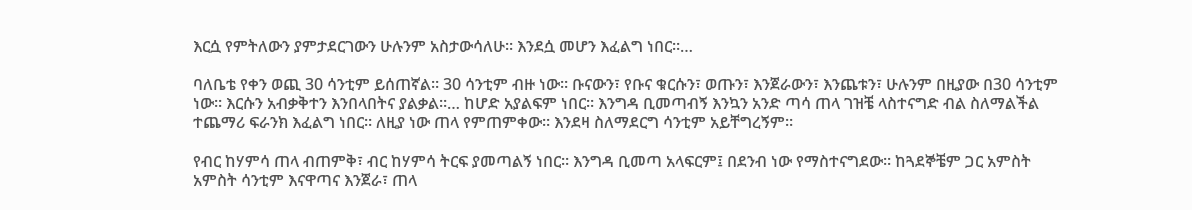እርሷ የምትለውን ያምታደርገውን ሁሉንም አስታውሳለሁ። እንደሷ መሆን እፈልግ ነበር።…

ባለቤቴ የቀን ወጪ 30 ሳንቲም ይሰጠኛል። 30 ሳንቲም ብዙ ነው። ቡናውን፣ የቡና ቁርሱን፣ ወጡን፣ እንጀራውን፣ እንጨቱን፣ ሁሉንም በዚያው በ30 ሳንቲም ነው። እርሱን አብቃቅተን እንበላበትና ያልቃል።… ከሆድ አያልፍም ነበር። እንግዳ ቢመጣብኝ እንኳን አንድ ጣሳ ጠላ ገዝቼ ላስተናግድ ብል ስለማልችል ተጨማሪ ፍራንክ እፈልግ ነበር። ለዚያ ነው ጠላ የምጠምቀው። እንደዛ ስለማደርግ ሳንቲም አይቸግረኝም።

የብር ከሃምሳ ጠላ ብጠምቅ፣ ብር ከሃምሳ ትርፍ ያመጣልኝ ነበር። እንግዳ ቢመጣ አላፍርም፤ በደንብ ነው የማስተናግደው። ከጓደኞቼም ጋር አምስት አምስት ሳንቲም እናዋጣና እንጀራ፣ ጠላ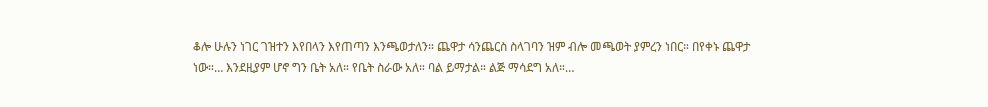ቆሎ ሁሉን ነገር ገዝተን እየበላን እየጠጣን እንጫወታለን። ጨዋታ ሳንጨርስ ስላገባን ዝም ብሎ መጫወት ያምረን ነበር። በየቀኑ ጨዋታ ነው።… እንደዚያም ሆኖ ግን ቤት አለ። የቤት ስራው አለ። ባል ይማታል። ልጅ ማሳደግ አለ።…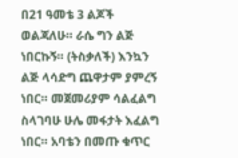በ21 ዓመቴ 3 ልጆች ወልጃለሁ። ራሴ ግን ልጅ ነበርኩኝ። (ትስቃለች) እንኳን ልጅ ላሳድግ ጨዋታም ያምረኝ ነበር። መጀመሪያም ሳልፈልግ ስላገባሁ ሁሌ መፋታት እፈልግ ነበር። አባቴን በመጡ ቁጥር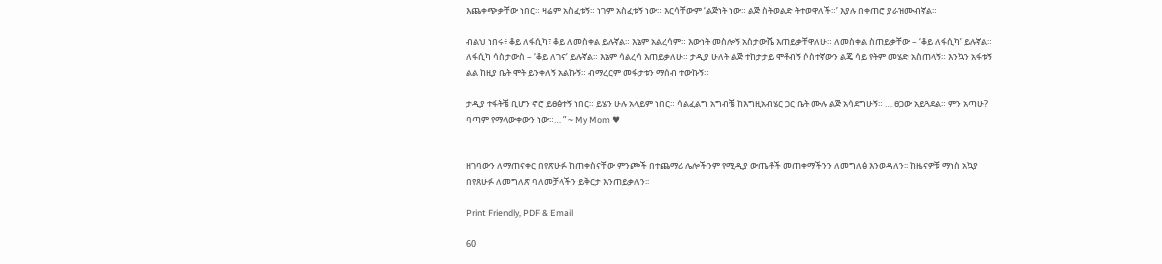እጨቀጭቃቸው ነበር። ዛሬም አስፈቱኝ። ነገም አስፈቱኝ ነው። እርሳቸውም ‘ልጅነት ነው። ልጅ ስትወልድ ትተወዋለች።’ እያሉ በቀጠሮ ያራዝሙብኛል።

ብልህ ነበሩ፥ ቆይ ለፋሲካ፣ ቆይ ለመስቀል ይሉኛል። እኔም አልረሳም። እውነት መስሎኝ አስታውሼ እጠይቃቸዋለሁ። ለመስቀል ስጠይቃቸው – ‘ቆይ ለፋሲካ’ ይሉኛል። ለፋሲካ ሳስታውስ – ‘ቆይ ለገና’ ይሉኛል። እኔም ሳልረሳ እጠይቃለሁ። ታዲያ ሁለት ልጅ ተከታታይ ሞቶብኝ ሶስተኛውን ልጄ ሳይ የትም መሄድ አስጠላኝ። እንኳን አፋቱኝ ልል ከዚያ ቤት ሞት ይንቀለኝ አልኩኝ። ብማረርም መፋታቱን ማሰብ ተውኩኝ።

ታዲያ ተፋትቼ ቢሆን ኖሮ ይፀፅተኝ ነበር። ይሄን ሁሉ አላይም ነበር። ሳልፈልግ አግብቼ ከእግዚአብሄር ጋር ቤት ሙሉ ልጅ አሳደግሁኝ። … ፀጋው አይጓደል። ምን አጣሁ? ባጣም የማላውቀውን ነው።… ” ~ My Mom ♥


ዘገባውን ለማጠናቀር በየጽሁፉ ከጠቀስናቸው ምንጮች በተጨማሪ ሌሎችንም የሚዲያ ውጤቶች መጠቀማችንን ለመግለፅ እንወዳለን፡፡ ከዜናዎቹ ማነስ አኳያ በየጸሁፉ ለመግለጽ ባለመቻላችን ይቅርታ እንጠይቃለን፡፡

Print Friendly, PDF & Email

60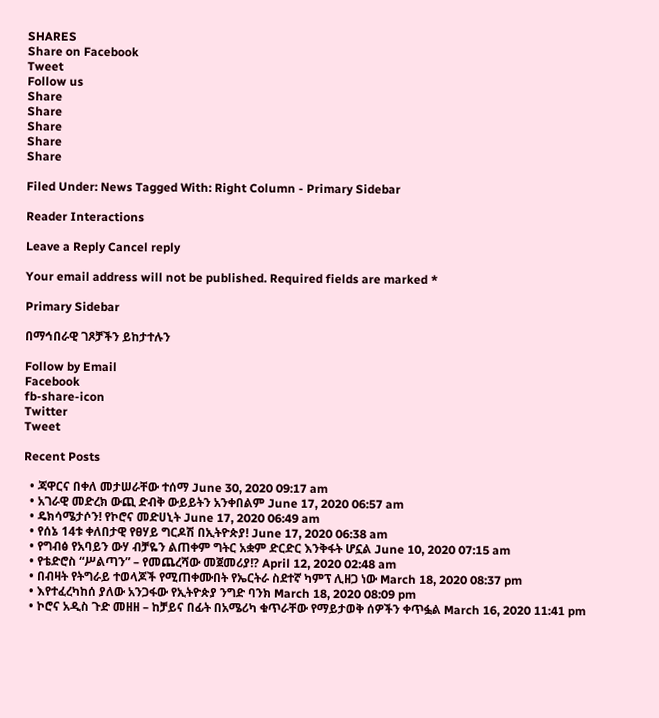SHARES
Share on Facebook
Tweet
Follow us
Share
Share
Share
Share
Share

Filed Under: News Tagged With: Right Column - Primary Sidebar

Reader Interactions

Leave a Reply Cancel reply

Your email address will not be published. Required fields are marked *

Primary Sidebar

በማኅበራዊ ገጾቻችን ይከታተሉን

Follow by Email
Facebook
fb-share-icon
Twitter
Tweet

Recent Posts

  • ጃዋርና በቀለ መታሠራቸው ተሰማ June 30, 2020 09:17 am
  • አገራዊ መድረክ ውጪ ድብቅ ውይይትን አንቀበልም June 17, 2020 06:57 am
  • ዴክሳሜታሶን! የኮሮና መድሀኒት June 17, 2020 06:49 am
  • የሰኔ 14ቱ ቀለበታዊ የፀሃይ ግርዶሽ በኢትዮጵያ! June 17, 2020 06:38 am
  • የግብፅ የአባይን ውሃ ብቻዬን ልጠቀም ግትር አቋም ድርድር እንቅፋት ሆኗል June 10, 2020 07:15 am
  • የቴድሮስ “ሥልጣን” – የመጨረሻው መጀመሪያ!? April 12, 2020 02:48 am
  • በብዛት የትግራይ ተወላጆች የሚጠቀሙበት የኤርትራ ስደተኛ ካምፕ ሊዘጋ ነው March 18, 2020 08:37 pm
  • እየተፈረካከሰ ያለው አንጋፋው የኢትዮጵያ ንግድ ባንክ March 18, 2020 08:09 pm
  • ኮሮና አዲስ ጉድ መዘዘ – ከቻይና በፊት በአሜሪካ ቁጥራቸው የማይታወቅ ሰዎችን ቀጥፏል March 16, 2020 11:41 pm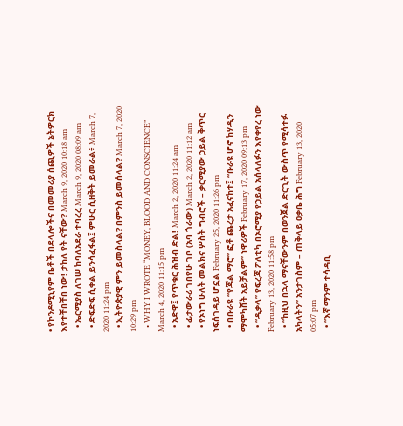• የኮንዶሚኒየም ቤቶች በደላሎችና በመመሪያ ሰጪዎች ኔትዎርክ እየተቸበቸበ ነው! ታከለ የት ናቸው? March 9, 2020 10:18 am
  • ኤርሚያስ ለገሠ ከባለአደራ ተባረረ March 9, 2020 08:09 am
  • ድፍድፍ ሲቀል ይንሳፈፋል፤ ምሁር ሲዘቅት ይመራል፥ March 7, 2020 11:24 pm
  • ኢትዮጵያዊ ምን ይመስላል? በምንስ ይመሰላል? March 7, 2020 10:29 pm
  • WHY I WROTE “MONEY, BLOOD AND CONSCIENCE” March 4, 2020 11:15 pm
  • አድዋ፤ የጥቁር ሕዝብ ድል! March 2, 2020 11:24 am
  • ፊታውራሪ ገበየሁ ገቦ (አባ ጎራው) March 2, 2020 11:12 am
  • የኦነግ ሁለት መልክና ሦስት ግብሮች – ቃርሚያው ኃይል ቅጥር ነፍሰገዳይ ሆኗል February 25, 2020 11:26 pm
  • በቡራዩ “የጃል ማሮ” ፎቶ ጨረታ አፈናከተ፤ “ቡራዩ ሆኖ ከሃዲን ማሞካሸት አይቻልም” ነዋሪዎች February 17, 2020 09:13 pm
  • “ዲቃላ” የፍረጃ ፖለቲካ በኦሮሚያ የኃይል አሰላለፉን እየቀየረ ነው February 13, 2020 11:58 pm
  • “ከዚህ በኋላ ማናቸውንም በወንጀል ድርጊት ውስጥ የሚሳተፉ አካላትን” አንታገስም – ጠቅላይ ዐቃቤ ሕግ February 13, 2020 05:07 pm
  • “እኛ ማንም ተሳዳቢ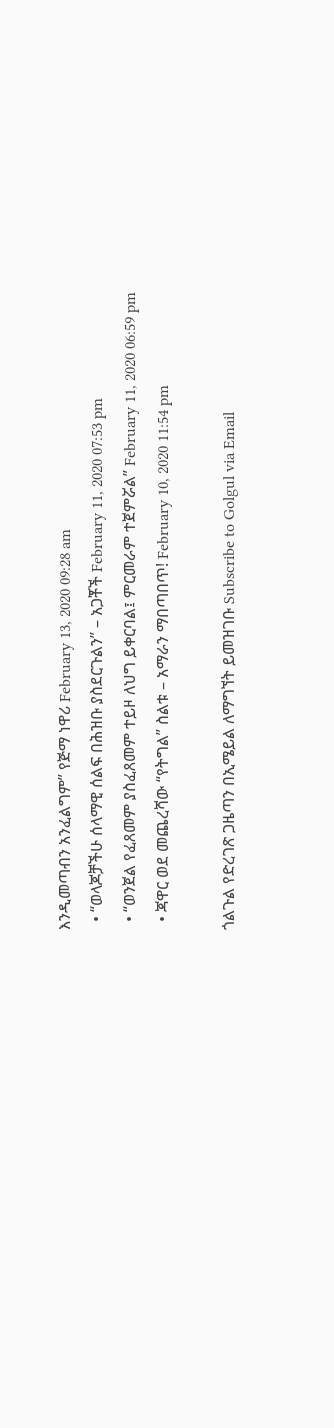እንዲመጣብን አንፈልግም” የጅማ ነዋሪ February 13, 2020 09:28 am
  • “ወላጆቻችሁ ሰላማዊ ሰልፍ በሕዝቡ ያስደርጉልን” – አጋቾች February 11, 2020 07:53 pm
  • “ወንጀል የፈጸመም ያስፈጸመም ተይዞ ለህግ ይቀርባል፤ ምርመራም ተጀምሯል” February 11, 2020 06:59 pm
  • ጃዋር ወደ መጨረሻው “የትግል” ስልቱ – አማራን ማበጣበጥ! February 10, 2020 11:54 pm

ጎልጉል የድረገጽ ጋዜጣን በኢሜይል ለማግኘት ይመዝገቡ Subscribe to Golgul via Email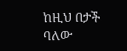ከዚህ በታች ባለው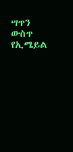ሣጥን ውስጥ የኢሜይል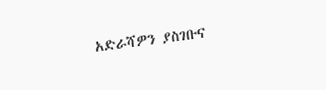አድራሻዎን ያስገቡና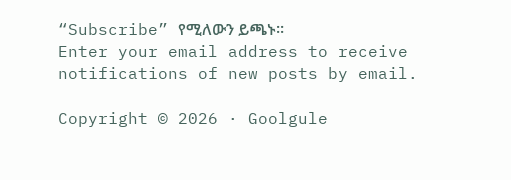“Subscribe” የሚለውን ይጫኑ፡፡
Enter your email address to receive notifications of new posts by email.

Copyright © 2026 · Goolgule